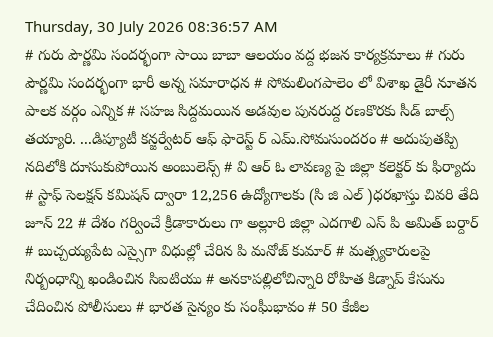Thursday, 30 July 2026 08:36:57 AM
# గురు పౌర్ణమి సందర్భంగా సాయి బాబా ఆలయం వద్ద భజన కార్యక్రమాలు # గురు పౌర్ణమి సందర్భంగా భారీ అన్న సమారాధన # సోమలింగపాలెం లో విశాఖ డైరీ నూతన పాలక వర్గం ఎన్నిక # సహజ సిద్దమయిన అడవుల పునరుద్ద రణకొరకు సీడ్ బాల్స్ తయ్యారి. ...డిప్యూటీ కన్జర్వేటర్ ఆఫ్ ఫారెస్ట్ ర్ ఎమ్.సోమసుందరం # అదుపుతప్పి నదిలోకి దూసుకుపోయిన అంబులెన్స్ # వి ఆర్ ఓ లావణ్య పై జిల్లా కలెక్టర్ కు ఫిర్యాదు # స్టాఫ్ సెలక్షన్ కమిషన్ ద్వారా 12,256 ఉద్యోగాలకు (సి జి ఎల్ )ధరఖాస్తు చివరి తేది జూన్ 22 # దేశం గర్వించే క్రీడాకారులు గా అల్లూరి జిల్లా ఎదగాలి ఎస్ పి అమిత్ బర్దార్ # బుచ్చయ్యపేట ఎస్సైగా విధుల్లో చేరిన పి మనోజ్ కుమార్ # మత్స్యకారులపై నిర్బంధాన్ని ఖండించిన సిఐటియు # అనకాపల్లిలోచిన్నారి రోహిత కిడ్నాప్ కేసును చేదించిన పోలీసులు # భారత సైన్యం కు సంఘీభావం # 50 కేజీల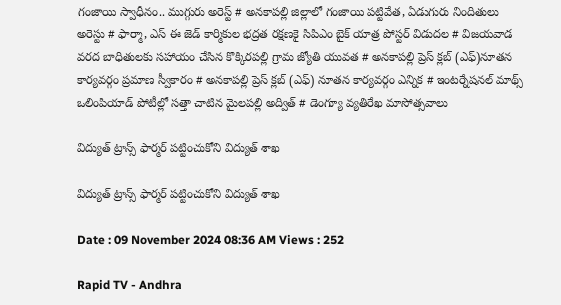గంజాయి స్వాధీనం.. ముగ్గురు అరెస్ట్ # అనకాపల్లి జిల్లాలో గంజాయి పట్టివేత, ఏడుగురు నిందితులు అరెస్టు # ఫార్మా, ఎస్ ఈ జెడ్ కార్మికుల భద్రత రక్షణకై సిపిఎం బైక్ యాత్ర పోస్టర్ విడుదల # విజయవాడ వరద బాధితులకు సహాయం చేసిన కొక్కిరపల్లి గ్రామ జ్యోతి యువత # అనకాపల్లి ప్రెస్ క్లబ్ (ఎఫ్)నూతన కార్యవర్గం ప్రమాణ స్వీకారం # అనకాపల్లి ప్రెస్ క్లబ్ (ఎఫ్) నూతన కార్యవర్గం ఎన్నిక # ఇంటర్నేషనల్ మాథ్స్ ఒలింపియాడ్ పోటీల్లో సత్తా చాటిన మైలపల్లి అద్విత్ # డెంగ్యూ వ్యతిరేఖ మాసోత్సవాలు

విద్యుత్ ట్రాన్స్ ఫార్మర్ పట్టించుకోని విద్యుత్ శాఖ

విద్యుత్ ట్రాన్స్ ఫార్మర్ పట్టించుకోని విద్యుత్ శాఖ

Date : 09 November 2024 08:36 AM Views : 252

Rapid TV - Andhra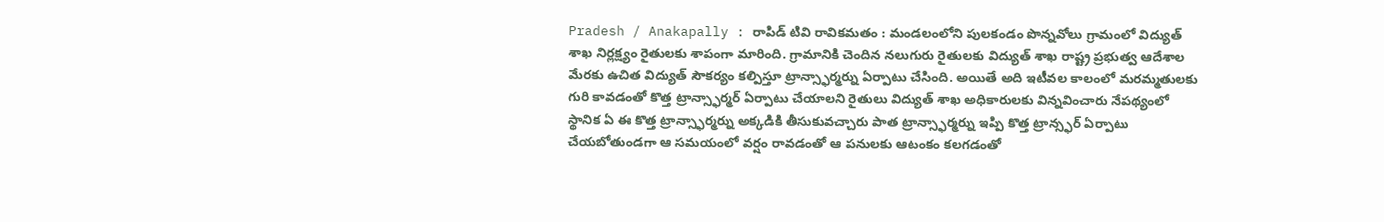Pradesh / Anakapally : రాపిడ్ టివి రావికమతం : మండలంలోని పులకండం పొన్నవోలు గ్రామంలో విద్యుత్ శాఖ నిర్లక్ష్యం రైతులకు శాపంగా మారింది. గ్రామానికి చెందిన నలుగురు రైతులకు విద్యుత్ శాఖ రాష్ట్ర ప్రభుత్వ ఆదేశాల మేరకు ఉచిత విద్యుత్ సౌకర్యం కల్పిస్తూ ట్రాన్స్ఫార్మర్ను ఏర్పాటు చేసింది. అయితే అది ఇటీవల కాలంలో మరమ్మతులకు గురి కావడంతో కొత్త ట్రాన్స్ఫార్మర్ ఏర్పాటు చేయాలని రైతులు విద్యుత్ శాఖ అధికారులకు విన్నవించారు నేపథ్యంలో స్థానిక ఏ ఈ కొత్త ట్రాన్స్ఫార్మర్ను అక్కడికి తీసుకువచ్చారు పాత ట్రాన్స్ఫార్మర్ను ఇప్పి కొత్త ట్రాన్స్ఫర్ ఏర్పాటు చేయబోతుండగా ఆ సమయంలో వర్షం రావడంతో ఆ పనులకు ఆటంకం కలగడంతో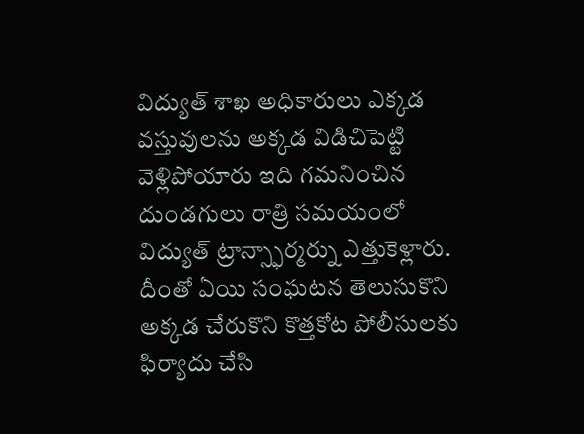విద్యుత్ శాఖ అధికారులు ఎక్కడ వస్తువులను అక్కడ విడిచిపెట్టి వెళ్లిపోయారు ఇది గమనించిన దుండగులు రాత్రి సమయంలో విద్యుత్ ట్రాన్స్ఫార్మర్ను ఎత్తుకెళ్లారు. దీంతో ఏయి సంఘటన తెలుసుకొని అక్కడ చేరుకొని కొత్తకోట పోలీసులకు ఫిర్యాదు చేసి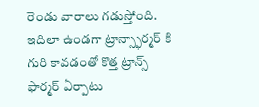రెండు వారాలు గడుస్తోంది. ఇదిలా ఉండగా ట్రాన్స్ఫార్మర్ కి గురి కావడంతో కొత్త ట్రాన్స్ ఫార్మర్ ఏర్పాటు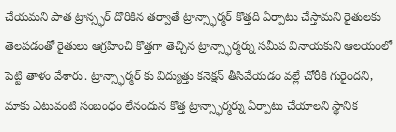చేయమని పాత ట్రాన్స్ఫర్ దొరికిన తర్వాతే ట్రాన్స్ఫార్మర్ కొత్తది ఏర్పాటు చేస్తామని రైతులకు తెలపడంతో రైతులు ఆగ్రహించి కొత్తగా తెచ్చిన ట్రాన్స్ఫార్మర్ను సమీప వినాయకుని ఆలయంలో పెట్టి తాళం వేశారు. ట్రాన్స్ఫార్మర్ కు విద్యుత్తు కనెక్షన్ తీసివేయడం వల్లే చోరీకి గురైందని, మాకు ఎటువంటి సంబంధం లేనందున కొత్త ట్రాన్స్ఫార్మర్ను ఏర్పాటు చేయాలని స్థానిక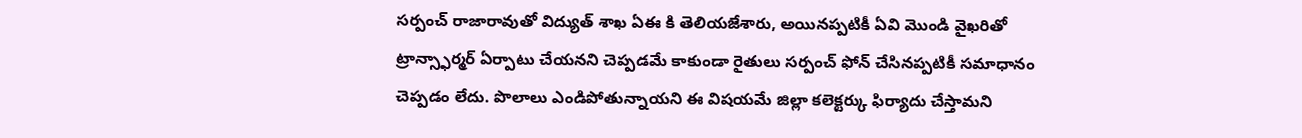సర్పంచ్ రాజారావుతో విద్యుత్ శాఖ ఏఈ కి తెలియజేశారు, అయినప్పటికీ ఏవి మొండి వైఖరితో ట్రాన్స్ఫార్మర్ ఏర్పాటు చేయనని చెప్పడమే కాకుండా రైతులు సర్పంచ్ ఫోన్ చేసినప్పటికీ సమాధానం చెప్పడం లేదు. పొలాలు ఎండిపోతున్నాయని ఈ విషయమే జిల్లా కలెక్టర్కు ఫిర్యాదు చేస్తామని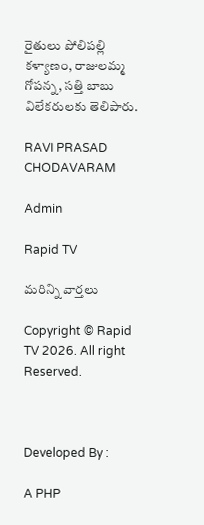రైతులు పోలిపల్లి కళ్యాణం, రాజులమ్మ గోపన్న, సత్తి బాబు విలేకరులకు తెలిపారు.

RAVI PRASAD CHODAVARAM

Admin

Rapid TV

మరిన్ని వార్తలు

Copyright © Rapid TV 2026. All right Reserved.



Developed By :

A PHP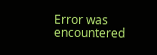Error was encountered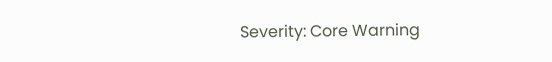Severity: Core Warning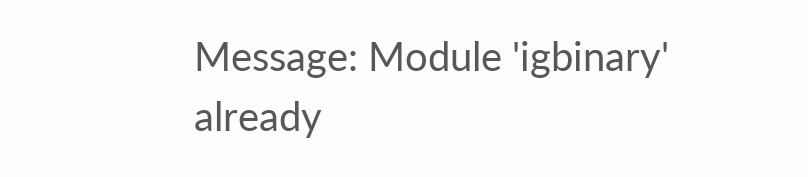Message: Module 'igbinary' already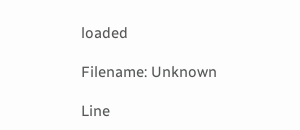loaded

Filename: Unknown

Line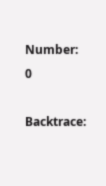Number: 0

Backtrace: